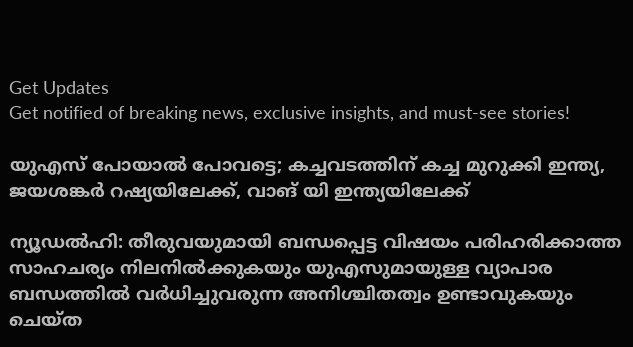Get Updates
Get notified of breaking news, exclusive insights, and must-see stories!

യുഎസ് പോയാൽ പോവട്ടെ; കച്ചവടത്തിന് കച്ച മുറുക്കി ഇന്ത്യ, ജയശങ്കർ റഷ്യയിലേക്ക്, വാങ് യി ഇന്ത്യയിലേക്ക്

ന്യൂഡൽഹി: തീരുവയുമായി ബന്ധപ്പെട്ട വിഷയം പരിഹരിക്കാത്ത സാഹചര്യം നിലനിൽക്കുകയും യുഎസുമായുള്ള വ്യാപാര ബന്ധത്തിൽ വർധിച്ചുവരുന്ന അനിശ്ചിതത്വം ഉണ്ടാവുകയും ചെയ്‌ത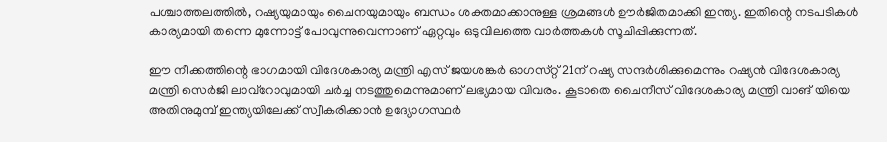പശ്ചാത്തലത്തിൽ, റഷ്യയുമായും ചൈനയുമായും ബന്ധം ശക്തമാക്കാനുള്ള ശ്രമങ്ങൾ ഊർജിതമാക്കി ഇന്ത്യ. ഇതിന്റെ നടപടികൾ കാര്യമായി തന്നെ മുന്നോട്ട് പോവുന്നുവെന്നാണ് ഏറ്റവും ഒടുവിലത്തെ വാർത്തകൾ സൂചിപ്പിക്കുന്നത്.

ഈ നീക്കത്തിന്റെ ഭാഗമായി വിദേശകാര്യ മന്ത്രി എസ് ജയശങ്കർ ഓഗസ്‌റ്റ് 21ന് റഷ്യ സന്ദർശിക്കുമെന്നും റഷ്യൻ വിദേശകാര്യ മന്ത്രി സെർജി ലാവ്‌റോവുമായി ചർച്ച നടത്തുമെന്നുമാണ് ലഭ്യമായ വിവരം. കൂടാതെ ചൈനീസ് വിദേശകാര്യ മന്ത്രി വാങ് യിയെ അതിനുമുമ്പ് ഇന്ത്യയിലേക്ക് സ്വീകരിക്കാൻ ഉദ്യോഗസ്ഥർ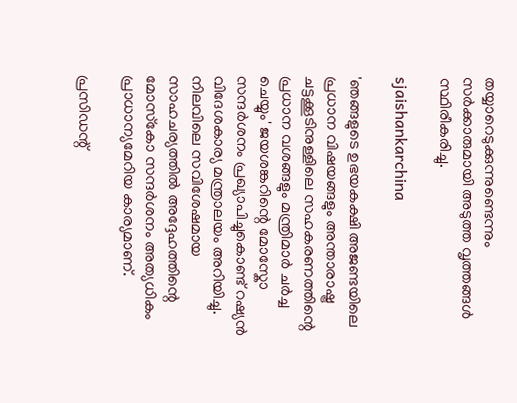തയ്യാറെടുക്കുന്നുണ്ടെന്നും സർക്കാരുമായി അടുത്ത വൃത്തങ്ങൾ സ്ഥിരീകരിച്ചു.

sjaishankarchina

'ഞങ്ങളുടെ ഉഭയകക്ഷി അജണ്ടയിലെ പ്രധാന വിഷയങ്ങളും അന്താരാഷ്ട്ര ചട്ടക്കൂടിനുള്ളിലെ സഹകരണത്തിന്റെ പ്രധാന വശങ്ങളും മന്ത്രിമാർ ചർച്ച ചെയ്യും' ജയശങ്കറിന്റെ മോസ്കോ സന്ദർശനം പ്രഖ്യാപിച്ചുകൊണ്ട് റഷ്യൻ വിദേശകാര്യ മന്ത്രാലയം അറിയിച്ചു. നിലവിലെ സവിശേഷമായ സാഹചര്യത്തിൽ അദ്ദേഹത്തിന്റെ മോസ്‌കോ സന്ദർശനം അത്യധികം പ്രാധാന്യമേറിയ കാര്യമാണ്.

പ്രസിഡന്റ്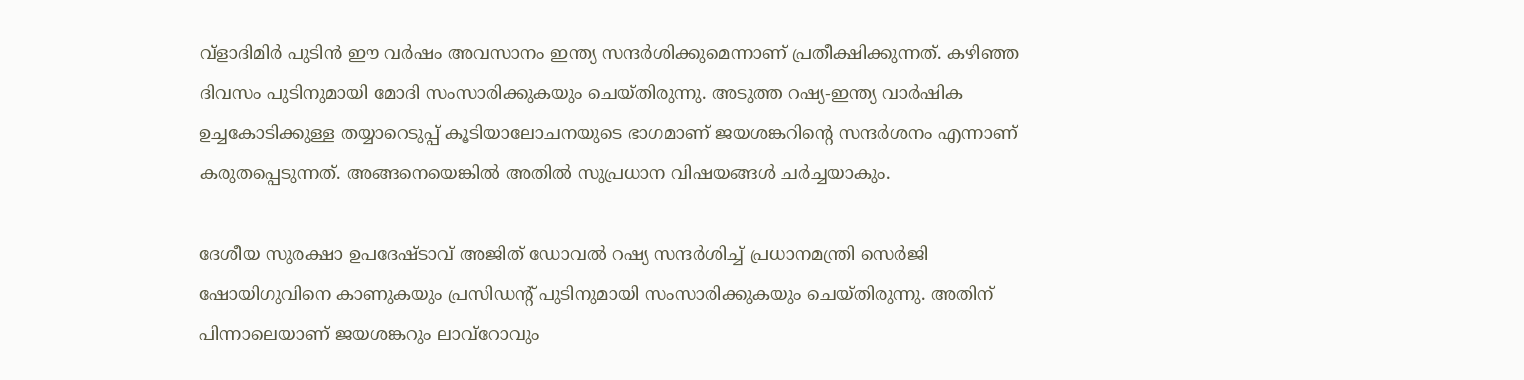വ്‌ളാദിമിർ പുടിൻ ഈ വർഷം അവസാനം ഇന്ത്യ സന്ദർശിക്കുമെന്നാണ് പ്രതീക്ഷിക്കുന്നത്. കഴിഞ്ഞ ദിവസം പുടിനുമായി മോദി സംസാരിക്കുകയും ചെയ്‌തിരുന്നു. അടുത്ത റഷ്യ-ഇന്ത്യ വാർഷിക ഉച്ചകോടിക്കുള്ള തയ്യാറെടുപ്പ് കൂടിയാലോചനയുടെ ഭാഗമാണ് ജയശങ്കറിന്റെ സന്ദർശനം എന്നാണ് കരുതപ്പെടുന്നത്. അങ്ങനെയെങ്കിൽ അതിൽ സുപ്രധാന വിഷയങ്ങൾ ചർച്ചയാകും.

ദേശീയ സുരക്ഷാ ഉപദേഷ്‌ടാവ് അജിത് ഡോവൽ റഷ്യ സന്ദർശിച്ച് പ്രധാനമന്ത്രി സെർജി ഷോയിഗുവിനെ കാണുകയും പ്രസിഡന്റ് പുടിനുമായി സംസാരിക്കുകയും ചെയ്‌തിരുന്നു. അതിന് പിന്നാലെയാണ് ജയശങ്കറും ലാവ്‌റോവും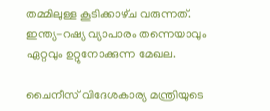തമ്മിലുള്ള കൂടിക്കാഴ്‌ച വരുന്നത്. ഇന്ത്യ-റഷ്യ വ്യാപാരം തന്നെയാവും ഏറ്റവും ഉറ്റുനോക്കുന്ന മേഖല.

ചൈനീസ് വിദേശകാര്യ മന്ത്രിയുടെ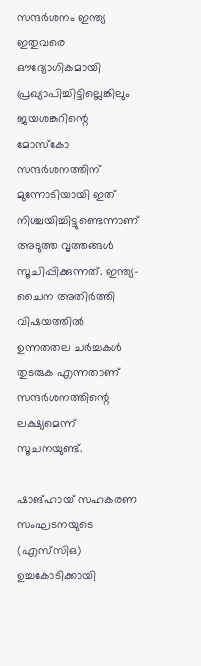സന്ദർശനം ഇന്ത്യ ഇതുവരെ ഔദ്യോഗികമായി പ്രഖ്യാപിച്ചിട്ടില്ലെങ്കിലും ജയശങ്കറിന്റെ മോസ്കോ സന്ദർശനത്തിന് മുന്നോടിയായി ഇത് നിശ്ചയിച്ചിട്ടുണ്ടെന്നാണ് അടുത്ത വൃത്തങ്ങൾ സൂചിപ്പിക്കുന്നത്. ഇന്ത്യ-ചൈന അതിർത്തി വിഷയത്തിൽ ഉന്നതതല ചർച്ചകൾ തുടരുക എന്നതാണ് സന്ദർശനത്തിന്റെ ലക്ഷ്യമെന്ന് സൂചനയുണ്ട്.

ഷാങ്ഹായ് സഹകരണ സംഘടനയുടെ (എസ്‌സി‌ഒ) ഉച്ചകോടിക്കായി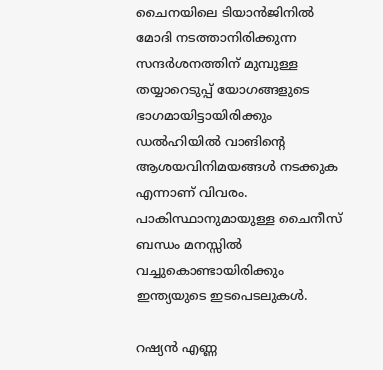ചൈനയിലെ ടിയാൻജിനിൽ മോദി നടത്താനിരിക്കുന്ന സന്ദർശനത്തിന് മുമ്പുള്ള തയ്യാറെടുപ്പ് യോഗങ്ങളുടെ ഭാഗമായിട്ടായിരിക്കും ഡൽഹിയിൽ വാങിന്റെ ആശയവിനിമയങ്ങൾ നടക്കുക എന്നാണ് വിവരം. പാകിസ്ഥാനുമായുള്ള ചൈനീസ് ബന്ധം മനസ്സിൽ വച്ചുകൊണ്ടായിരിക്കും ഇന്ത്യയുടെ ഇടപെടലുകൾ.

റഷ്യൻ എണ്ണ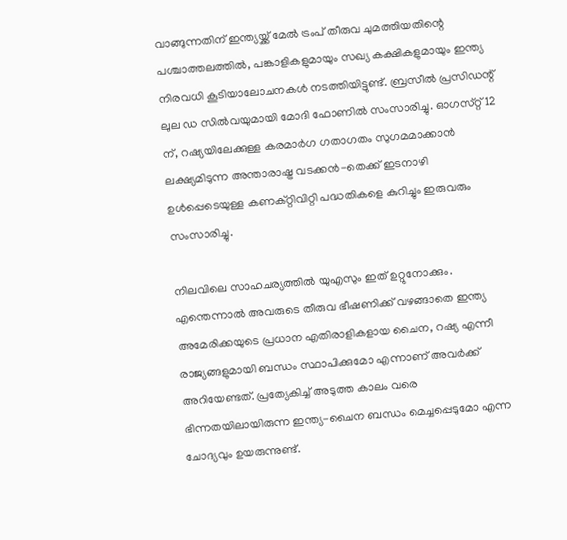വാങ്ങുന്നതിന് ഇന്ത്യയ്ക്ക് മേൽ ട്രംപ് തീരുവ ചുമത്തിയതിന്റെ പശ്ചാത്തലത്തിൽ, പങ്കാളികളുമായും സഖ്യ കക്ഷികളുമായും ഇന്ത്യ നിരവധി കൂടിയാലോചനകൾ നടത്തിയിട്ടുണ്ട്. ബ്രസീൽ പ്രസിഡന്റ് ലുല ഡ സിൽവയുമായി മോദി ഫോണിൽ സംസാരിച്ചു. ഓഗസ്‌റ്റ് 12 ന്, റഷ്യയിലേക്കുള്ള കരമാർഗ ഗതാഗതം സുഗമമാക്കാൻ ലക്ഷ്യമിടുന്ന അന്താരാഷ്ട്ര വടക്കൻ-തെക്ക് ഇടനാഴി ഉൾപ്പെടെയുള്ള കണക്റ്റിവിറ്റി പദ്ധതികളെ കുറിച്ചും ഇരുവരും സംസാരിച്ചു.

നിലവിലെ സാഹചര്യത്തിൽ യുഎസും ഇത് ഉറ്റുനോക്കും. എന്തെന്നാൽ അവരുടെ തീരുവ ഭീഷണിക്ക് വഴങ്ങാതെ ഇന്ത്യ അമേരിക്കയുടെ പ്രധാന എതിരാളികളായ ചൈന, റഷ്യ എന്നീ രാജ്യങ്ങളുമായി ബന്ധം സ്ഥാപിക്കുമോ എന്നാണ് അവർക്ക് അറിയേണ്ടത്. പ്രത്യേകിച്ച് അടുത്ത കാലം വരെ ഭിന്നതയിലായിരുന്ന ഇന്ത്യ-ചൈന ബന്ധം മെച്ചപ്പെടുമോ എന്ന ചോദ്യവും ഉയരുന്നുണ്ട്.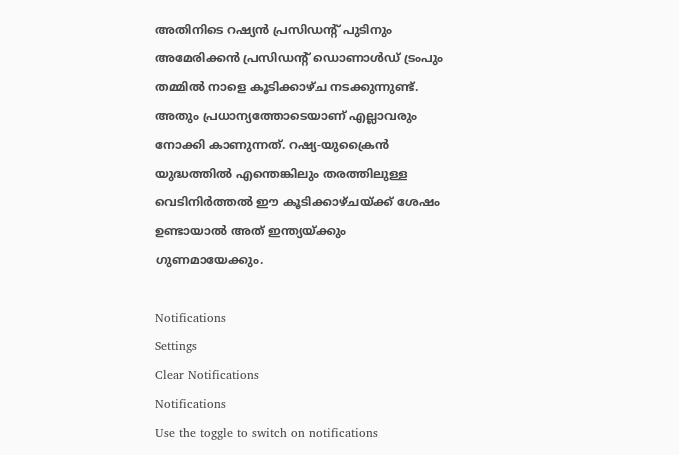അതിനിടെ റഷ്യൻ പ്രസിഡന്റ് പുടിനും അമേരിക്കൻ പ്രസിഡന്റ് ഡൊണാൾഡ് ട്രംപും തമ്മിൽ നാളെ കൂടിക്കാഴ്‌ച നടക്കുന്നുണ്ട്. അതും പ്രധാന്യത്തോടെയാണ് എല്ലാവരും നോക്കി കാണുന്നത്. റഷ്യ-യുക്രൈൻ യുദ്ധത്തിൽ എന്തെങ്കിലും തരത്തിലുള്ള വെടിനിർത്തൽ ഈ കൂടിക്കാഴ്‌ചയ്ക്ക് ശേഷം ഉണ്ടായാൽ അത് ഇന്ത്യയ്ക്കും ഗുണമായേക്കും.

Notifications
Settings
Clear Notifications
Notifications
Use the toggle to switch on notifications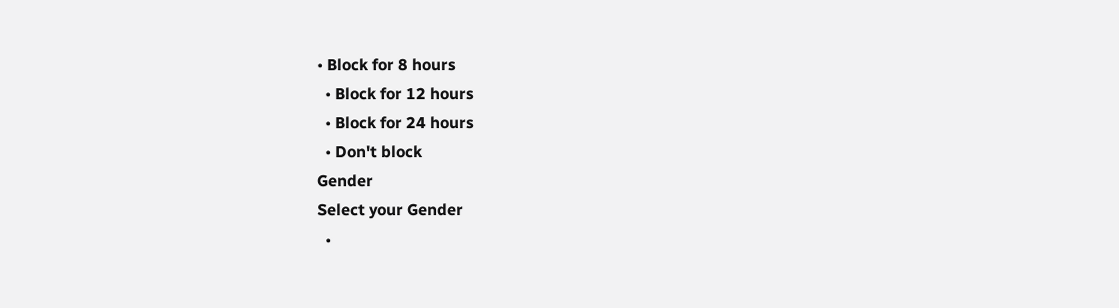• Block for 8 hours
  • Block for 12 hours
  • Block for 24 hours
  • Don't block
Gender
Select your Gender
  •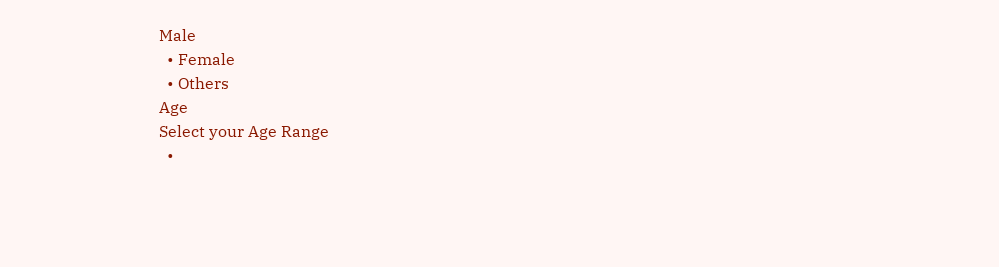Male
  • Female
  • Others
Age
Select your Age Range
  •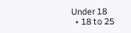Under 18
  • 18 to 25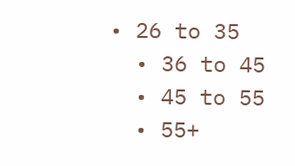• 26 to 35
  • 36 to 45
  • 45 to 55
  • 55+